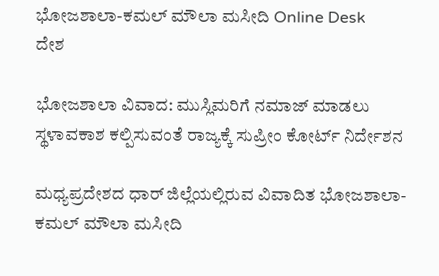ಭೋಜಶಾಲಾ-ಕಮಲ್ ಮೌಲಾ ಮಸೀದಿ Online Desk
ದೇಶ

ಭೋಜಶಾಲಾ ವಿವಾದ: ಮುಸ್ಲಿಮರಿಗೆ ನಮಾಜ್ ಮಾಡಲು ಸ್ಥಳಾವಕಾಶ ಕಲ್ಪಿಸುವಂತೆ ರಾಜ್ಯಕ್ಕೆ ಸುಪ್ರೀಂ ಕೋರ್ಟ್ ನಿರ್ದೇಶನ

ಮಧ್ಯಪ್ರದೇಶದ ಧಾರ್ ಜಿಲ್ಲೆಯಲ್ಲಿರುವ ವಿವಾದಿತ ಭೋಜಶಾಲಾ-ಕಮಲ್ ಮೌಲಾ ಮಸೀದಿ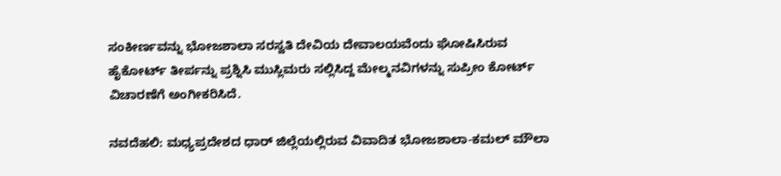ಸಂಕೀರ್ಣವನ್ನು ಭೋಜಶಾಲಾ ಸರಸ್ವತಿ ದೇವಿಯ ದೇವಾಲಯವೆಂದು ಘೋಷಿಸಿರುವ ಹೈಕೋರ್ಟ್ ತೀರ್ಪನ್ನು ಪ್ರಶ್ನಿಸಿ ಮುಸ್ಲಿಮರು ಸಲ್ಲಿಸಿದ್ದ ಮೇಲ್ಮನವಿಗಳನ್ನು ಸುಪ್ರೀಂ ಕೋರ್ಟ್ ವಿಚಾರಣೆಗೆ ಅಂಗೀಕರಿಸಿದೆ.

ನವದೆಹಲಿ: ಮಧ್ಯಪ್ರದೇಶದ ಧಾರ್ ಜಿಲ್ಲೆಯಲ್ಲಿರುವ ವಿವಾದಿತ ಭೋಜಶಾಲಾ-ಕಮಲ್ ಮೌಲಾ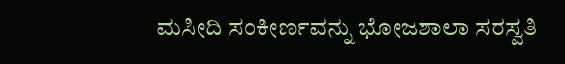ಮಸೀದಿ ಸಂಕೀರ್ಣವನ್ನು ಭೋಜಶಾಲಾ ಸರಸ್ವತಿ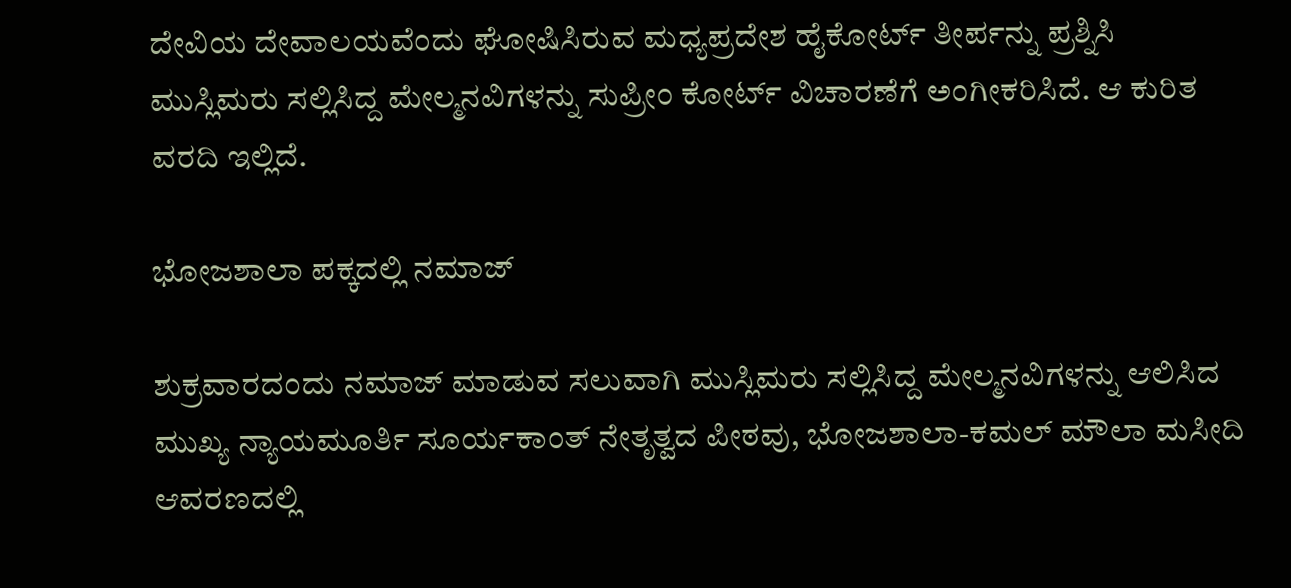ದೇವಿಯ ದೇವಾಲಯವೆಂದು ಘೋಷಿಸಿರುವ ಮಧ್ಯಪ್ರದೇಶ ಹೈಕೋರ್ಟ್ ತೀರ್ಪನ್ನು ಪ್ರಶ್ನಿಸಿ ಮುಸ್ಲಿಮರು ಸಲ್ಲಿಸಿದ್ದ ಮೇಲ್ಮನವಿಗಳನ್ನು ಸುಪ್ರೀಂ ಕೋರ್ಟ್ ವಿಚಾರಣೆಗೆ ಅಂಗೀಕರಿಸಿದೆ. ಆ ಕುರಿತ ವರದಿ ಇಲ್ಲಿದೆ.

ಭೋಜಶಾಲಾ ಪಕ್ಕದಲ್ಲಿ ನಮಾಜ್‌

ಶುಕ್ರವಾರದಂದು ನಮಾಜ್ ಮಾಡುವ ಸಲುವಾಗಿ ಮುಸ್ಲಿಮರು ಸಲ್ಲಿಸಿದ್ದ ಮೇಲ್ಮನವಿಗಳನ್ನು ಆಲಿಸಿದ ಮುಖ್ಯ ನ್ಯಾಯಮೂರ್ತಿ ಸೂರ್ಯಕಾಂತ್ ನೇತೃತ್ವದ ಪೀಠವು, ಭೋಜಶಾಲಾ-ಕಮಲ್ ಮೌಲಾ ಮಸೀದಿ ಆವರಣದಲ್ಲಿ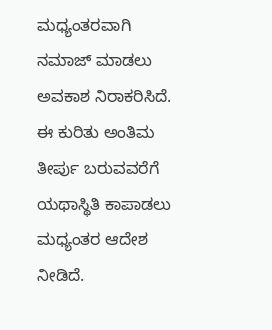ಮಧ್ಯಂತರವಾಗಿ ನಮಾಜ್‌ ಮಾಡಲು ಅವಕಾಶ ನಿರಾಕರಿಸಿದೆ. ಈ ಕುರಿತು ಅಂತಿಮ ತೀರ್ಪು ಬರುವವರೆಗೆ ಯಥಾಸ್ಥಿತಿ ಕಾಪಾಡಲು ಮಧ್ಯಂತರ ಆದೇಶ ನೀಡಿದೆ.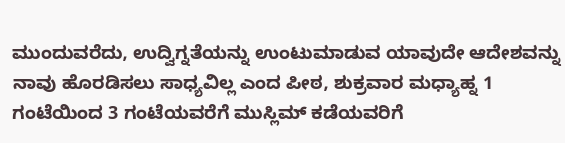ಮುಂದುವರೆದು, ಉದ್ವಿಗ್ನತೆಯನ್ನು ಉಂಟುಮಾಡುವ ಯಾವುದೇ ಆದೇಶವನ್ನು ನಾವು ಹೊರಡಿಸಲು ಸಾಧ್ಯವಿಲ್ಲ ಎಂದ ಪೀಠ, ಶುಕ್ರವಾರ ಮಧ್ಯಾಹ್ನ 1 ಗಂಟೆಯಿಂದ 3 ಗಂಟೆಯವರೆಗೆ ಮುಸ್ಲಿಮ್ ಕಡೆಯವರಿಗೆ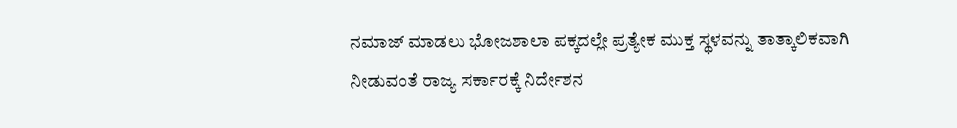ನಮಾಜ್ ಮಾಡಲು ಭೋಜಶಾಲಾ ಪಕ್ಕದಲ್ಲೇ ಪ್ರತ್ಯೇಕ ಮುಕ್ತ ಸ್ಥಳವನ್ನು ತಾತ್ಕಾಲಿಕವಾಗಿ ನೀಡುವಂತೆ ರಾಜ್ಯ ಸರ್ಕಾರಕ್ಕೆ ನಿರ್ದೇಶನ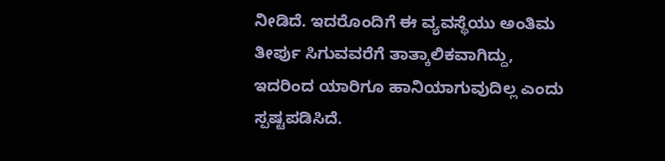ನೀಡಿದೆ. ಇದರೊಂದಿಗೆ ಈ ವ್ಯವಸ್ಥೆಯು ಅಂತಿಮ ತೀರ್ಪು ಸಿಗುವವರೆಗೆ ತಾತ್ಕಾಲಿಕವಾಗಿದ್ದು, ಇದರಿಂದ ಯಾರಿಗೂ ಹಾನಿಯಾಗುವುದಿಲ್ಲ ಎಂದು ಸ್ಪಷ್ಟಪಡಿಸಿದೆ.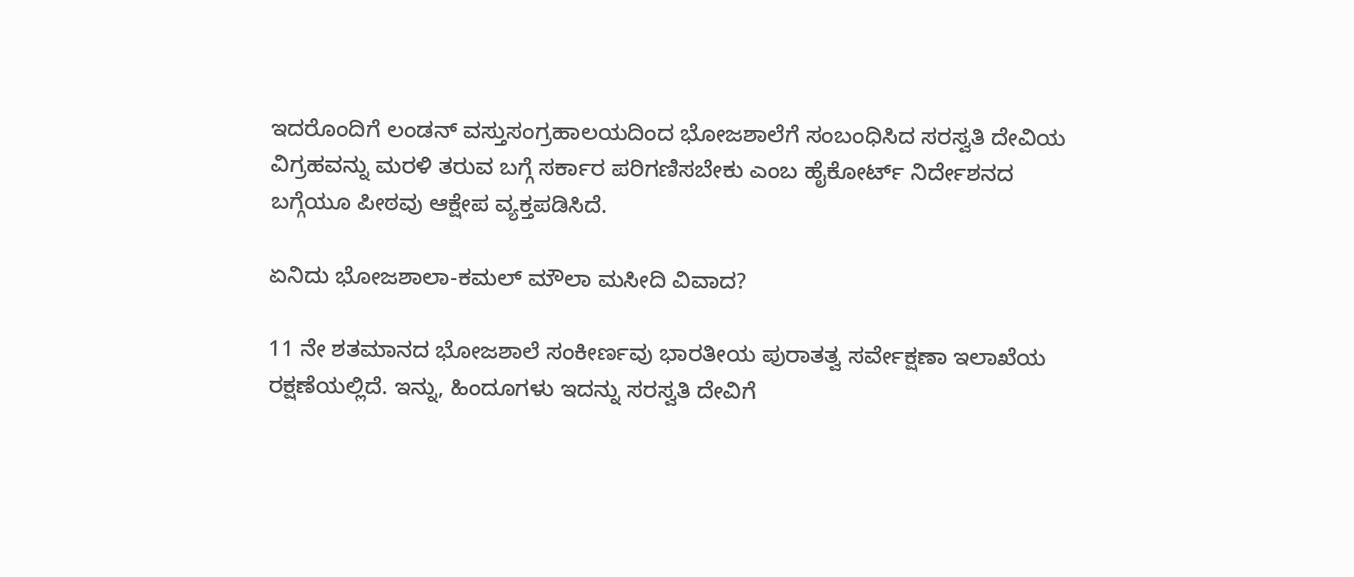ಇದರೊಂದಿಗೆ ಲಂಡನ್ ವಸ್ತುಸಂಗ್ರಹಾಲಯದಿಂದ ಭೋಜಶಾಲೆಗೆ ಸಂಬಂಧಿಸಿದ ಸರಸ್ವತಿ ದೇವಿಯ ವಿಗ್ರಹವನ್ನು ಮರಳಿ ತರುವ ಬಗ್ಗೆ ಸರ್ಕಾರ ಪರಿಗಣಿಸಬೇಕು ಎಂಬ ಹೈಕೋರ್ಟ್ ನಿರ್ದೇಶನದ ಬಗ್ಗೆಯೂ ಪೀಠವು ಆಕ್ಷೇಪ ವ್ಯಕ್ತಪಡಿಸಿದೆ.

ಏನಿದು ಭೋಜಶಾಲಾ-ಕಮಲ್ ಮೌಲಾ ಮಸೀದಿ ವಿವಾದ?

11 ನೇ ಶತಮಾನದ ಭೋಜಶಾಲೆ ಸಂಕೀರ್ಣವು ಭಾರತೀಯ ಪುರಾತತ್ವ ಸರ್ವೇಕ್ಷಣಾ ಇಲಾಖೆಯ ರಕ್ಷಣೆಯಲ್ಲಿದೆ. ಇನ್ನು, ಹಿಂದೂಗಳು ಇದನ್ನು ಸರಸ್ವತಿ ದೇವಿಗೆ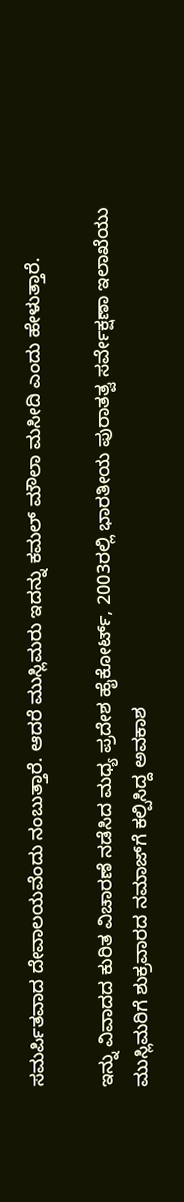ಸಮರ್ಪಿತವಾದ ದೇವಾಲಯವೆಂದು ನಂಬುತ್ತಾರೆ. ಆದರೆ ಮುಸ್ಲಿಮರು ಇದನ್ನು ಕಮಲ್ ಮೌಲಾ ಮಸೀದಿ ಎಂದು ಹೇಳುತ್ತಾರೆ.

ಇನ್ನು ವಿವಾದದ ಕುರಿತ ವಿಚಾರಣೆ ನಡೆಸಿದ ಮಧ್ಯ ಪ್ರದೇಶ ಹೈಕೋರ್ಟ್, 2003ರಲ್ಲಿ ಭಾರತೀಯ ಪುರಾತತ್ವ ಸರ್ವೇಕ್ಷಣಾ ಇಲಾಖೆಯು ಮುಸ್ಲಿಮರಿಗೆ ಶುಕ್ರವಾರದ ನಮಾಜ್‌ಗೆ ಕಲ್ಪಿಸಿದ್ದ ಅವಕಾಶ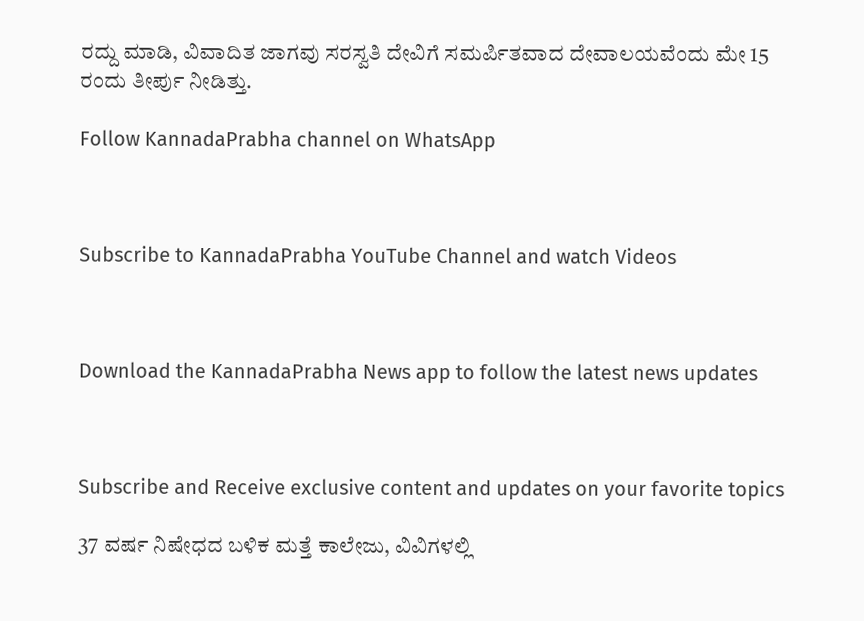ರದ್ದು ಮಾಡಿ, ವಿವಾದಿತ ಜಾಗವು ಸರಸ್ವತಿ ದೇವಿಗೆ ಸಮರ್ಪಿತವಾದ ದೇವಾಲಯವೆಂದು ಮೇ 15 ರಂದು ತೀರ್ಪು ನೀಡಿತ್ತು.

Follow KannadaPrabha channel on WhatsApp



Subscribe to KannadaPrabha YouTube Channel and watch Videos



Download the KannadaPrabha News app to follow the latest news updates



Subscribe and Receive exclusive content and updates on your favorite topics

37 ವರ್ಷ ನಿಷೇಧದ ಬಳಿಕ ಮತ್ತೆ ಕಾಲೇಜು, ವಿವಿಗಳಲ್ಲಿ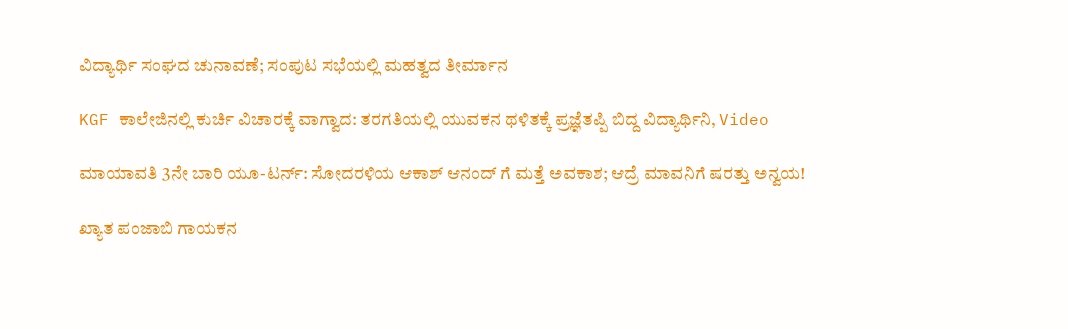ವಿದ್ಯಾರ್ಥಿ ಸಂಘದ ಚುನಾವಣೆ; ಸಂಪುಟ ಸಭೆಯಲ್ಲಿ ಮಹತ್ವದ ತೀರ್ಮಾನ

KGF ಕಾಲೇಜಿನಲ್ಲಿ ಕುರ್ಚಿ ವಿಚಾರಕ್ಕೆ ವಾಗ್ವಾದ: ತರಗತಿಯಲ್ಲಿ ಯುವಕನ ಥಳಿತಕ್ಕೆ ಪ್ರಜ್ಞೆತಪ್ಪಿ ಬಿದ್ದ ವಿದ್ಯಾರ್ಥಿನಿ, Video

ಮಾಯಾವತಿ 3ನೇ ಬಾರಿ ಯೂ-ಟರ್ನ್: ಸೋದರಳಿಯ ಆಕಾಶ್ ಆನಂದ್ ಗೆ ಮತ್ತೆ ಅವಕಾಶ; ಆದ್ರೆ ಮಾವನಿಗೆ ಷರತ್ತು ಅನ್ವಯ!

ಖ್ಯಾತ ಪಂಜಾಬಿ ಗಾಯಕನ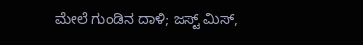ಮೇಲೆ ಗುಂಡಿನ ದಾಳಿ; ಜಸ್ಟ್ ಮಿಸ್,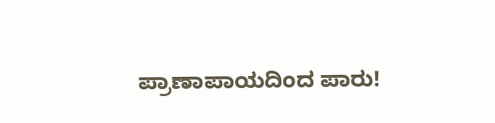ಪ್ರಾಣಾಪಾಯದಿಂದ ಪಾರು!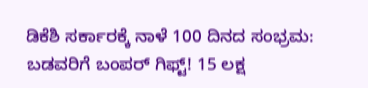ಡಿಕೆಶಿ ಸರ್ಕಾರಕ್ಕೆ ನಾಳೆ 100 ದಿನದ ಸಂಭ್ರಮ: ಬಡವರಿಗೆ ಬಂಪರ್ ಗಿಫ್ಟ್! 15 ಲಕ್ಷ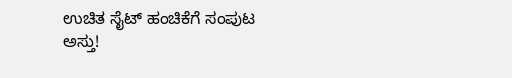ಉಚಿತ ಸೈಟ್ ಹಂಚಿಕೆಗೆ ಸಂಪುಟ ಅಸ್ತು!